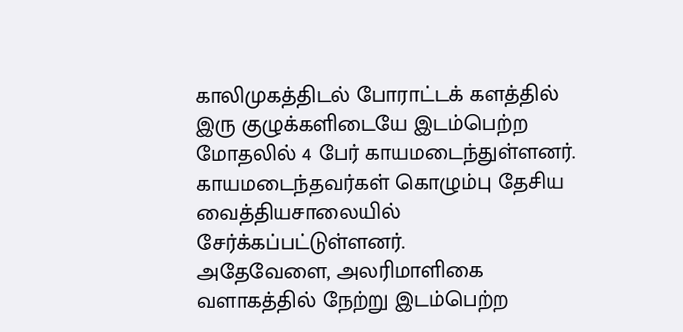காலிமுகத்திடல் போராட்டக் களத்தில் இரு குழுக்களிடையே இடம்பெற்ற மோதலில் 4 பேர் காயமடைந்துள்ளனர்.
காயமடைந்தவர்கள் கொழும்பு தேசிய வைத்தியசாலையில் சேர்க்கப்பட்டுள்ளனர்.
அதேவேளை, அலரிமாளிகை வளாகத்தில் நேற்று இடம்பெற்ற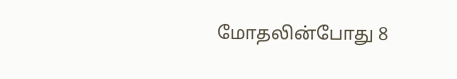மோதலின்போது 8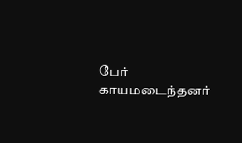பேர் காயமடைந்தனர்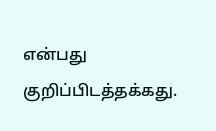என்பது குறிப்பிடத்தக்கது.